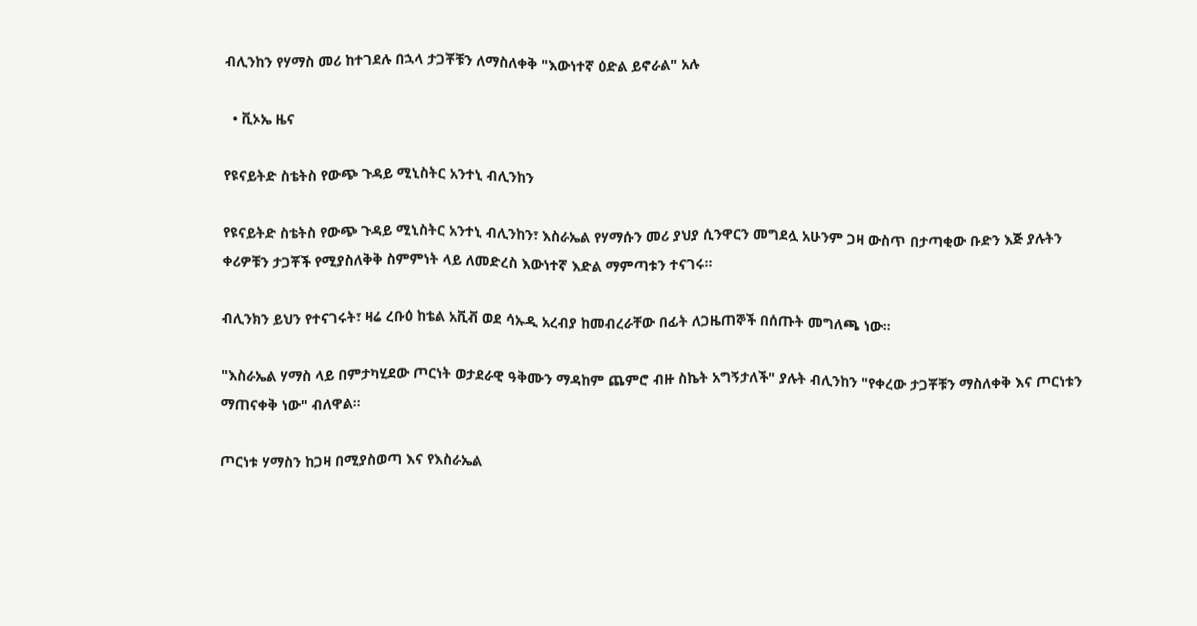ብሊንከን የሃማስ መሪ ከተገደሉ በኋላ ታጋቾቹን ለማስለቀቅ "እውነተኛ ዕድል ይኖራል" አሉ

  • ቪኦኤ ዜና

የዩናይትድ ስቴትስ የውጭ ጉዳይ ሚኒስትር አንተኒ ብሊንከን

የዩናይትድ ስቴትስ የውጭ ጉዳይ ሚኒስትር አንተኒ ብሊንከን፣ እስራኤል የሃማሱን መሪ ያህያ ሲንዋርን መግደሏ አሁንም ጋዛ ውስጥ በታጣቂው ቡድን እጅ ያሉትን ቀሪዎቹን ታጋቾች የሚያስለቅቅ ስምምነት ላይ ለመድረስ እውነተኛ እድል ማምጣቱን ተናገሩ።

ብሊንክን ይህን የተናገሩት፣ ዛሬ ረቡዕ ከቴል አቪቭ ወደ ሳኡዲ አረብያ ከመብረራቸው በፊት ለጋዜጠኞች በሰጡት መግለጫ ነው።

"እስራኤል ሃማስ ላይ በምታካሂደው ጦርነት ወታደራዊ ዓቅሙን ማዳከም ጨምሮ ብዙ ስኬት አግኝታለች" ያሉት ብሊንከን "የቀረው ታጋቾቹን ማስለቀቅ እና ጦርነቱን ማጠናቀቅ ነው" ብለዋል።

ጦርነቱ ሃማስን ከጋዛ በሚያስወጣ እና የእስራኤል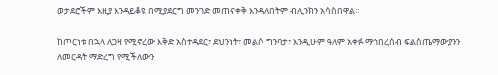ወታደሮችም እዚያ እንዳይቆዩ በሚያደርግ መንገድ መጠናቀቅ እንዳለበትም ብሊንክን አሳስበዋል።

ከጦርነቱ በኋላ ለጋዛ የሚኖረው እቅድ አስተዳደር፣ ደህንነት፣ መልሶ ግንባታ፣ እንዲሁም ዓለም አቀፉ ማኅበረሰብ ፍልስጤማውያንን ለመርዳት ማድረግ የሚችለውን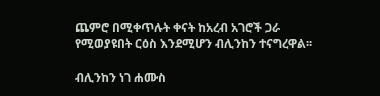ጨምሮ በሚቀጥሉት ቀናት ከአረብ አገሮች ጋራ የሚወያዩበት ርዕስ እንደሚሆን ብሊንከን ተናግረዋል፡፡

ብሊንከን ነገ ሐሙስ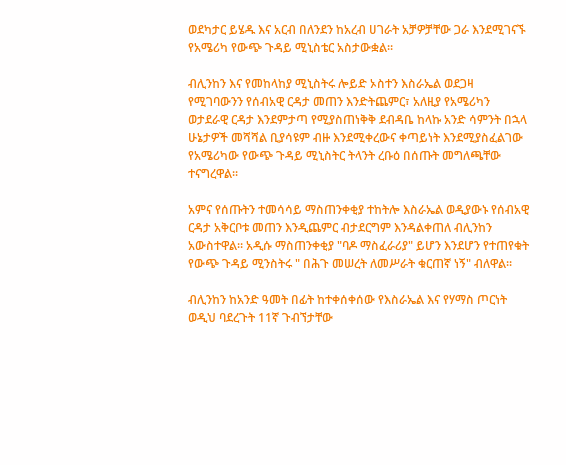ወደካታር ይሄዱ እና አርብ በለንደን ከአረብ ሀገራት አቻዎቻቸው ጋራ እንደሚገናኙ የአሜሪካ የውጭ ጉዳይ ሚኒስቴር አስታውቋል።

ብሊንከን እና የመከላከያ ሚኒስትሩ ሎይድ ኦስተን እስራኤል ወደጋዛ የሚገባውንን የሰብአዊ ርዳታ መጠን እንድትጨምር፣ አለዚያ የአሜሪካን ወታደራዊ ርዳታ እንደምታጣ የሚያስጠነቅቅ ደብዳቤ ከላኩ አንድ ሳምንት በኋላ ሁኔታዎች መሻሻል ቢያሳዩም ብዙ እንደሚቀረውና ቀጣይነት እንደሚያስፈልገው የአሜሪካው የውጭ ጉዳይ ሚኒስትር ትላንት ረቡዕ በሰጡት መግለጫቸው ተናግረዋል፡፡

አምና የሰጡትን ተመሳሳይ ማስጠንቀቂያ ተከትሎ እስራኤል ወዲያውኑ የሰብአዊ ርዳታ አቅርቦቱ መጠን እንዲጨምር ብታደርግም እንዳልቀጠለ ብሊንከን አውስተዋል። አዲሱ ማስጠንቀቂያ "ባዶ ማስፈራሪያ" ይሆን እንደሆን የተጠየቁት የውጭ ጉዳይ ሚንስትሩ " በሕጉ መሠረት ለመሥራት ቁርጠኛ ነኝ" ብለዋል፡፡

ብሊንከን ከአንድ ዓመት በፊት ከተቀሰቀሰው የእስራኤል እና የሃማስ ጦርነት ወዲህ ባደረጉት 11ኛ ጉብኘታቸው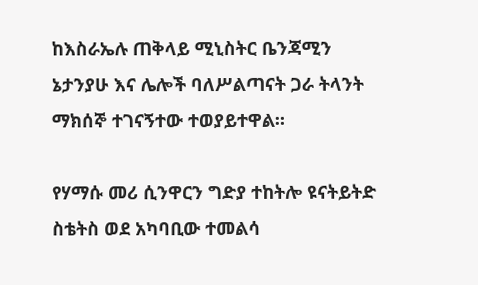ከእስራኤሉ ጠቅላይ ሚኒስትር ቤንጃሚን ኔታንያሁ እና ሌሎች ባለሥልጣናት ጋራ ትላንት ማክሰኞ ተገናኝተው ተወያይተዋል።

የሃማሱ መሪ ሲንዋርን ግድያ ተከትሎ ዩናትይትድ ስቴትስ ወደ አካባቢው ተመልሳ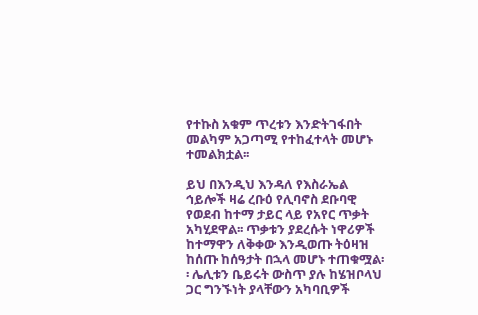የተኩስ አቁም ጥረቱን እንድትገፋበት መልካም አጋጣሚ የተከፈተላት መሆኑ ተመልክቷል፡፡

ይህ በእንዲህ እንዳለ የእስራኤል ኅይሎች ዛሬ ረቡዕ የሊባኖስ ደቡባዊ የወደብ ከተማ ታይር ላይ የአየር ጥቃት አካሂደዋል፡፡ ጥቃቱን ያደረሱት ነዋሪዎች ከተማዋን ለቅቀው እንዲወጡ ትዕዛዝ ከሰጡ ከሰዓታት በኋላ መሆኑ ተጠቁሟል፡፡ ሌሊቱን ቤይሩት ውስጥ ያሉ ከሄዝቦላህ ጋር ግንኙነት ያላቸውን አካባቢዎች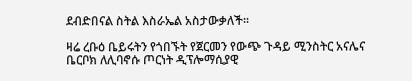ደብድበናል ስትል እስራኤል አስታውቃለች፡፡

ዛሬ ረቡዕ ቤይሩትን የጎበኙት የጀርመን የውጭ ጉዳይ ሚንስትር አናሌና ቤርቦክ ለሊባኖሱ ጦርነት ዲፕሎማሲያዊ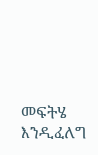መፍትሄ እንዲፈለግ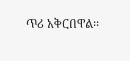ጥሪ አቅርበዋል፡፡